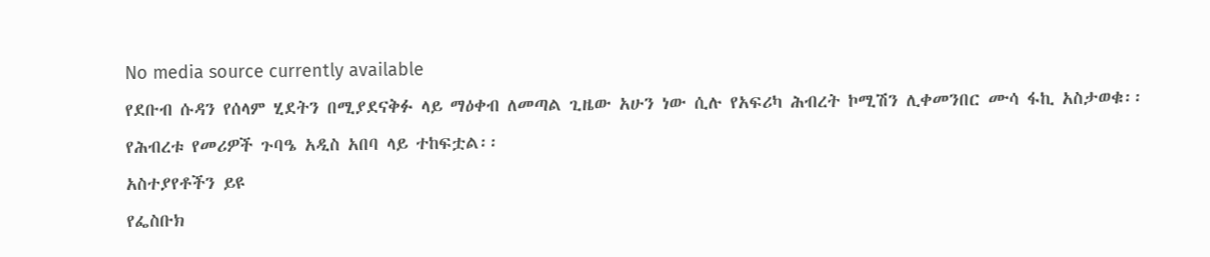No media source currently available
የደቡብ ሱዳን የሰላም ሂደትን በሚያደናቅፉ ላይ ማዕቀብ ለመጣል ጊዜው አሁን ነው ሲሉ የአፍሪካ ሕብረት ኮሚሽን ሊቀመንበር ሙሳ ፋኪ አስታወቁ፡፡ የሕብረቱ የመሪዎች ጉባዔ አዲስ አበባ ላይ ተከፍቷል፡፡
አስተያየቶችን ይዩ
የፌስቡክ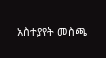አስተያየት መስጫ